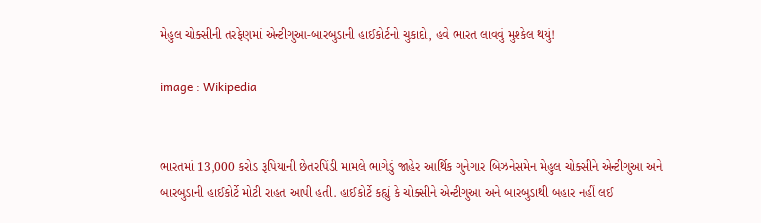મેહુલ ચોક્સીની તરફેણમાં એન્ટીગુઆ-બારબુડાની હાઈકોર્ટનો ચુકાદો, હવે ભારત લાવવું મુશ્કેલ થયું!

image : Wikipedia


ભારતમાં 13,000 કરોડ રૂપિયાની છેતરપિંડી મામલે ભાગેડું જાહેર આર્થિક ગુનેગાર બિઝનેસમેન મેહુલ ચોક્સીને એન્ટીગુઆ અને બારબુડાની હાઈકોર્ટે મોટી રાહત આપી હતી. હાઈકોર્ટે કહ્યું કે ચોક્સીને એન્ટીગુઆ અને બારબુડાથી બહાર નહીં લઈ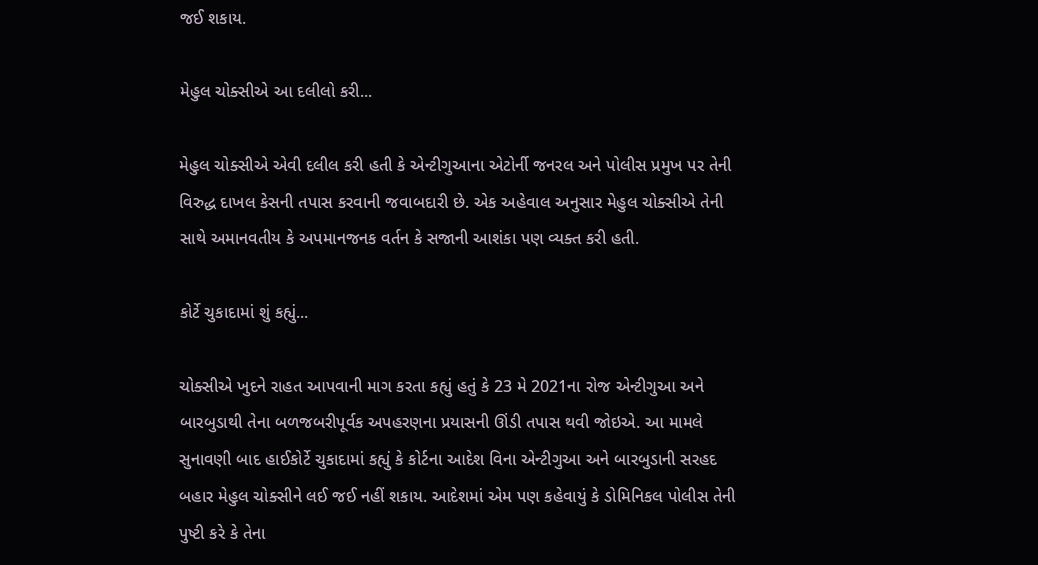જઈ શકાય.

મેહુલ ચોક્સીએ આ દલીલો કરી...

મેહુલ ચોક્સીએ એવી દલીલ કરી હતી કે એન્ટીગુઆના એટોર્ની જનરલ અને પોલીસ પ્રમુખ પર તેની વિરુદ્ધ દાખલ કેસની તપાસ કરવાની જવાબદારી છે. એક અહેવાલ અનુસાર મેહુલ ચોક્સીએ તેની સાથે અમાનવતીય કે અપમાનજનક વર્તન કે સજાની આશંકા પણ વ્યક્ત કરી હતી.

કોર્ટે ચુકાદામાં શું કહ્યું...

ચોક્સીએ ખુદને રાહત આપવાની માગ કરતા કહ્યું હતું કે 23 મે 2021ના રોજ એન્ટીગુઆ અને બારબુડાથી તેના બળજબરીપૂર્વક અપહરણના પ્રયાસની ઊંડી તપાસ થવી જોઇએ. આ મામલે સુનાવણી બાદ હાઈકોર્ટે ચુકાદામાં કહ્યું કે કોર્ટના આદેશ વિના એન્ટીગુઆ અને બારબુડાની સરહદ બહાર મેહુલ ચોક્સીને લઈ જઈ નહીં શકાય. આદેશમાં એમ પણ કહેવાયું કે ડોમિનિકલ પોલીસ તેની પુષ્ટી કરે કે તેના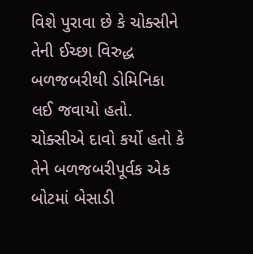વિશે પુરાવા છે કે ચોક્સીને તેની ઈચ્છા વિરુદ્ધ બળજબરીથી ડોમિનિકા લઈ જવાયો હતો. ચોક્સીએ દાવો કર્યો હતો કે તેને બળજબરીપૂર્વક એક બોટમાં બેસાડી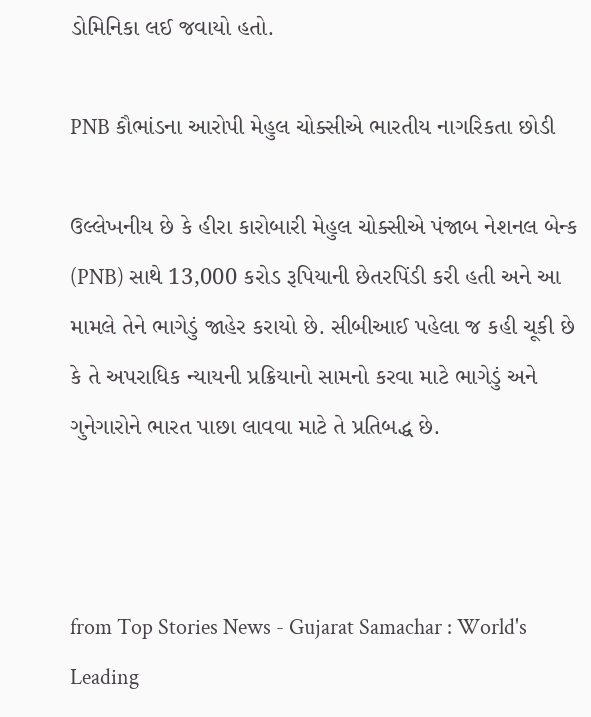ડોમિનિકા લઈ જવાયો હતો.

PNB કૌભાંડના આરોપી મેહુલ ચોક્સીએ ભારતીય નાગરિકતા છોડી

ઉલ્લેખનીય છે કે હીરા કારોબારી મેહુલ ચોક્સીએ પંજાબ નેશનલ બેન્ક (PNB) સાથે 13,000 કરોડ રૂપિયાની છેતરપિંડી કરી હતી અને આ મામલે તેને ભાગેડું જાહેર કરાયો છે. સીબીઆઈ પહેલા જ કહી ચૂકી છે કે તે અપરાધિક ન્યાયની પ્રક્રિયાનો સામનો કરવા માટે ભાગેડું અને ગુનેગારોને ભારત પાછા લાવવા માટે તે પ્રતિબદ્ધ છે.



from Top Stories News - Gujarat Samachar : World's Leading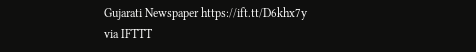Gujarati Newspaper https://ift.tt/D6khx7y
via IFTTT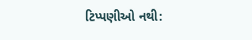ટિપ્પણીઓ નથી: